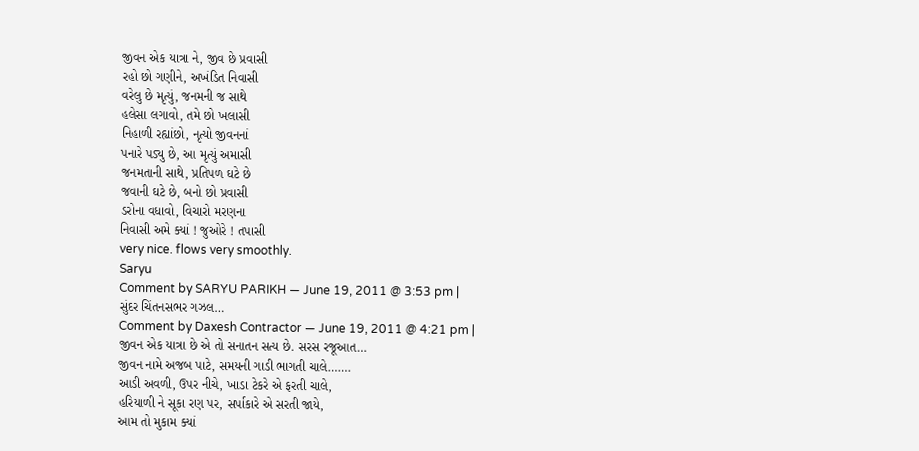જીવન એક યાત્રા ને, જીવ છે પ્રવાસી
રહો છો ગણીને, અખંડિત નિવાસી
વરેલુ છે મૃત્યું, જનમની જ સાથે
હલેસા લગાવો, તમે છો ખલાસી
નિહાળી રહ્યાંછો, નૃત્યો જીવનનાં
પનારે પડ્યુ છે, આ મૃત્યું અમાસી
જનમતાની સાથે, પ્રતિપળ ઘટે છે
જવાની ઘટે છે, બનો છો પ્રવાસી
ડરોના વધાવો, વિચારો મરણના
નિવાસી અમે ક્યાં ! જુઓરે ! તપાસી
very nice. flows very smoothly.
Saryu
Comment by SARYU PARIKH — June 19, 2011 @ 3:53 pm |
સુંદર ચિંતનસભર ગઝલ…
Comment by Daxesh Contractor — June 19, 2011 @ 4:21 pm |
જીવન એક યાત્રા છે એ તો સનાતન સત્ય છે. સરસ રજૂઆત…
જીવન નામે અજબ પાટે, સમયની ગાડી ભાગતી ચાલે…….
આડી અવળી, ઉપર નીચે, ખાડા ટેકરે એ ફરતી ચાલે,
હરિયાળી ને સૂકા રણ પર, સર્પાકારે એ સરતી જાયે,
આમ તો મુકામ ક્યાં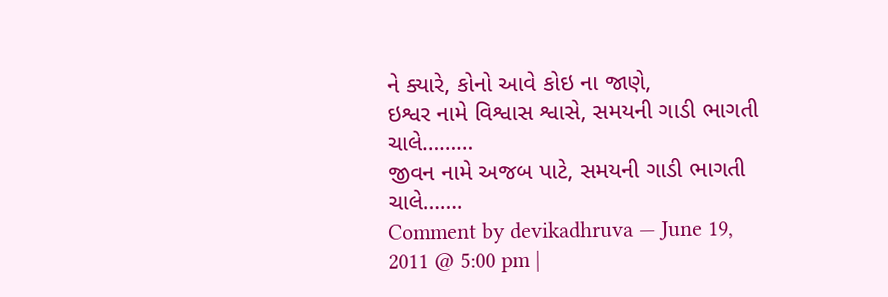ને ક્યારે, કોનો આવે કોઇ ના જાણે,
ઇશ્વર નામે વિશ્વાસ શ્વાસે, સમયની ગાડી ભાગતી ચાલે………
જીવન નામે અજબ પાટે, સમયની ગાડી ભાગતી ચાલે…….
Comment by devikadhruva — June 19, 2011 @ 5:00 pm |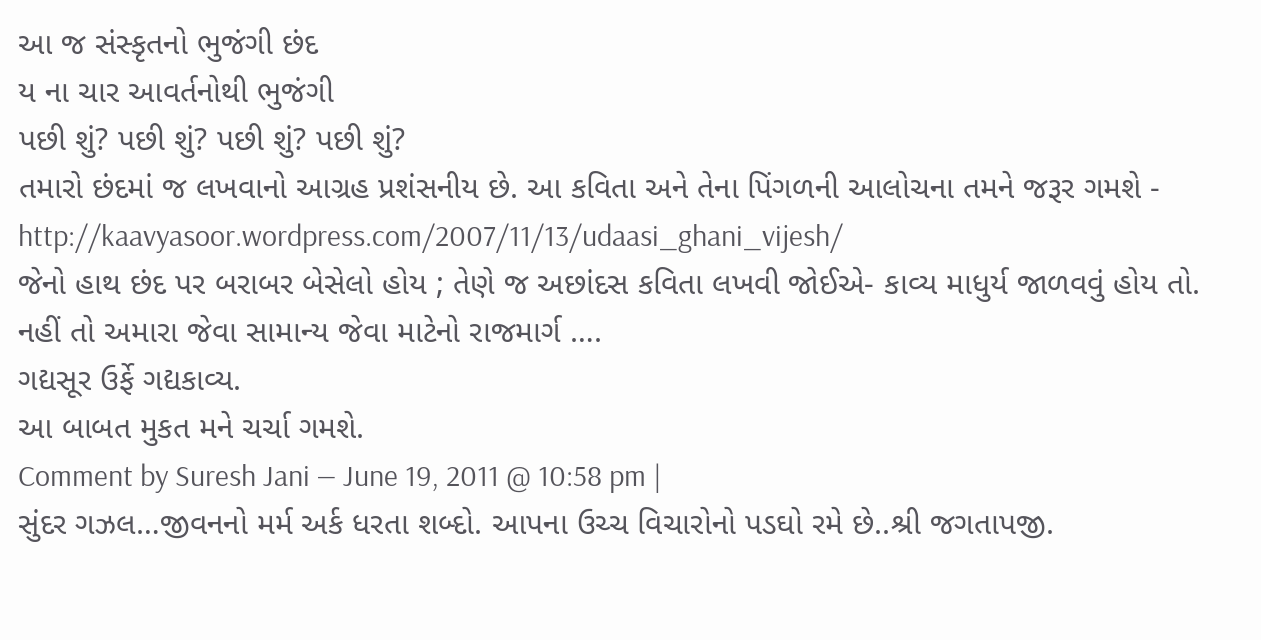આ જ સંસ્કૃતનો ભુજંગી છંદ
ય ના ચાર આવર્તનોથી ભુજંગી
પછી શું? પછી શું? પછી શું? પછી શું?
તમારો છંદમાં જ લખવાનો આગ્રહ પ્રશંસનીય છે. આ કવિતા અને તેના પિંગળની આલોચના તમને જરૂર ગમશે -
http://kaavyasoor.wordpress.com/2007/11/13/udaasi_ghani_vijesh/
જેનો હાથ છંદ પર બરાબર બેસેલો હોય ; તેણે જ અછાંદસ કવિતા લખવી જોઈએ- કાવ્ય માધુર્ય જાળવવું હોય તો.
નહીં તો અમારા જેવા સામાન્ય જેવા માટેનો રાજમાર્ગ ….
ગદ્યસૂર ઉર્ફે ગદ્યકાવ્ય.
આ બાબત મુકત મને ચર્ચા ગમશે.
Comment by Suresh Jani — June 19, 2011 @ 10:58 pm |
સુંદર ગઝલ…જીવનનો મર્મ અર્ક ધરતા શબ્દો. આપના ઉચ્ચ વિચારોનો પડઘો રમે છે..શ્રી જગતાપજી.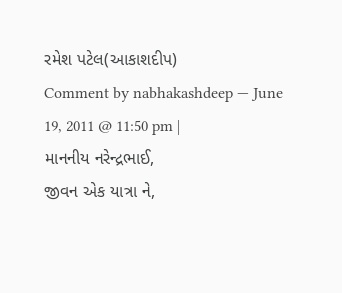રમેશ પટેલ(આકાશદીપ)
Comment by nabhakashdeep — June 19, 2011 @ 11:50 pm |
માનનીય નરેન્દ્રભાઈ,
જીવન એક યાત્રા ને,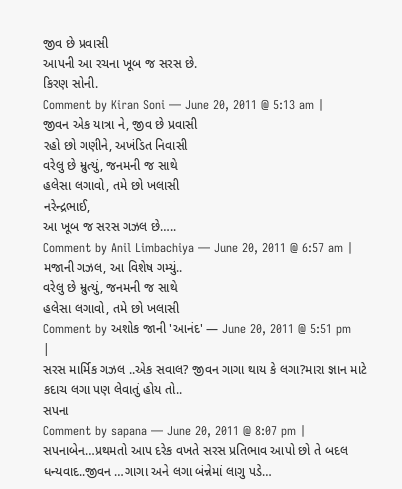જીવ છે પ્રવાસી
આપની આ રચના ખૂબ જ સરસ છે.
કિરણ સોની.
Comment by Kiran Soni — June 20, 2011 @ 5:13 am |
જીવન એક યાત્રા ને, જીવ છે પ્રવાસી
રહો છો ગણીને, અખંડિત નિવાસી
વરેલુ છે મ્રુત્યું, જનમની જ સાથે
હલેસા લગાવો, તમે છો ખલાસી
નરેન્દ્રભાઈ,
આ ખૂબ જ સરસ ગઝલ છે…..
Comment by Anil Limbachiya — June 20, 2011 @ 6:57 am |
મજાની ગઝલ, આ વિશેષ ગમ્યું..
વરેલુ છે મ્રુત્યું, જનમની જ સાથે
હલેસા લગાવો, તમે છો ખલાસી
Comment by અશોક જાની 'આનંદ' — June 20, 2011 @ 5:51 pm |
સરસ માર્મિક ગઝલ ..એક સવાલ? જીવન ગાગા થાય કે લગા?મારા જ્ઞાન માટે કદાચ લગા પણ લેવાતું હોય તો..
સપના
Comment by sapana — June 20, 2011 @ 8:07 pm |
સપનાબેન…પ્રથમતો આપ દરેક વખતે સરસ પ્રતિભાવ આપો છો તે બદલ ધન્યવાદ..જીવન …ગાગા અને લગા બંન્નેમાં લાગુ પડે…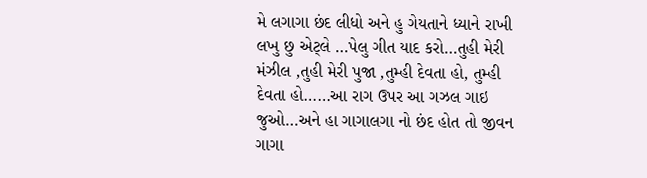મે લગાગા છંદ લીધો અને હુ ગેયતાને ધ્યાને રાખી લખુ છુ એટ્લે …પેલુ ગીત યાદ કરો…તુહી મેરી મંઝીલ ,તુહી મેરી પુજા ,તુમ્હી દેવતા હો, તુમ્હી દેવતા હો……આ રાગ ઉપર આ ગઝલ ગાઇ જુઓ…અને હા ગાગાલગા નો છંદ હોત તો જીવન ગાગા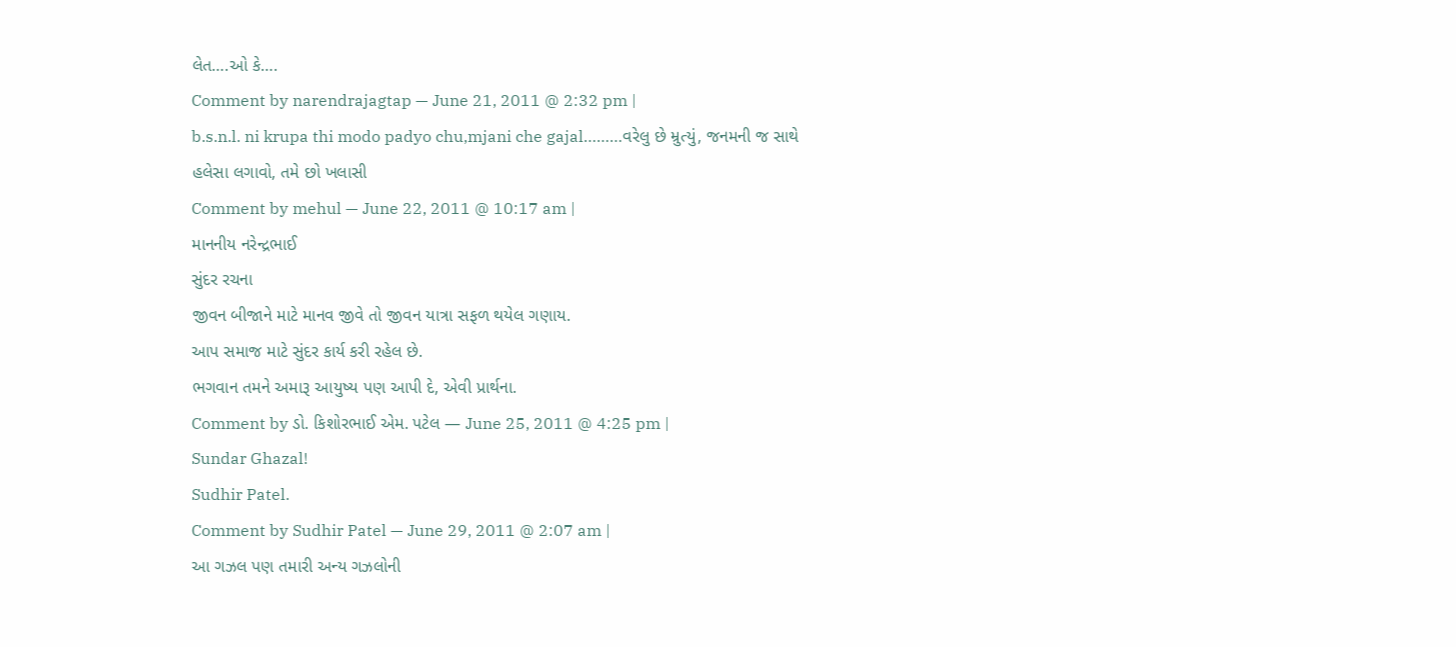લેત….ઓ કે….
Comment by narendrajagtap — June 21, 2011 @ 2:32 pm |
b.s.n.l. ni krupa thi modo padyo chu,mjani che gajal………વરેલુ છે મ્રુત્યું, જનમની જ સાથે
હલેસા લગાવો, તમે છો ખલાસી
Comment by mehul — June 22, 2011 @ 10:17 am |
માનનીય નરેન્દ્રભાઈ
સુંદર રચના
જીવન બીજાને માટે માનવ જીવે તો જીવન યાત્રા સફળ થયેલ ગણાય.
આપ સમાજ માટે સુંદર કાર્ય કરી રહેલ છે.
ભગવાન તમને અમારૂ આયુષ્ય પણ આપી દે, એવી પ્રાર્થના.
Comment by ડો. કિશોરભાઈ એમ. પટેલ — June 25, 2011 @ 4:25 pm |
Sundar Ghazal!
Sudhir Patel.
Comment by Sudhir Patel — June 29, 2011 @ 2:07 am |
આ ગઝલ પણ તમારી અન્ય ગઝલોની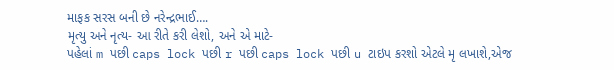માફક સરસ બની છે નરેન્દ્રભાઈ….
મૃત્યુ અને નૃત્ય- આ રીતે કરી લેશો, અને એ માટે-
પહેલાં m પછી caps lock પછી r પછી caps lock પછી u ટાઇપ કરશો એટલે મૃ લખાશે,એજ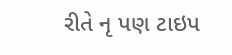રીતે નૃ પણ ટાઇપ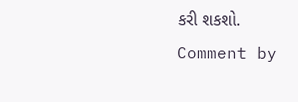કરી શકશો.
Comment by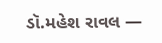ડૉ.મહેશ રાવલ —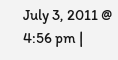July 3, 2011 @ 4:56 pm |